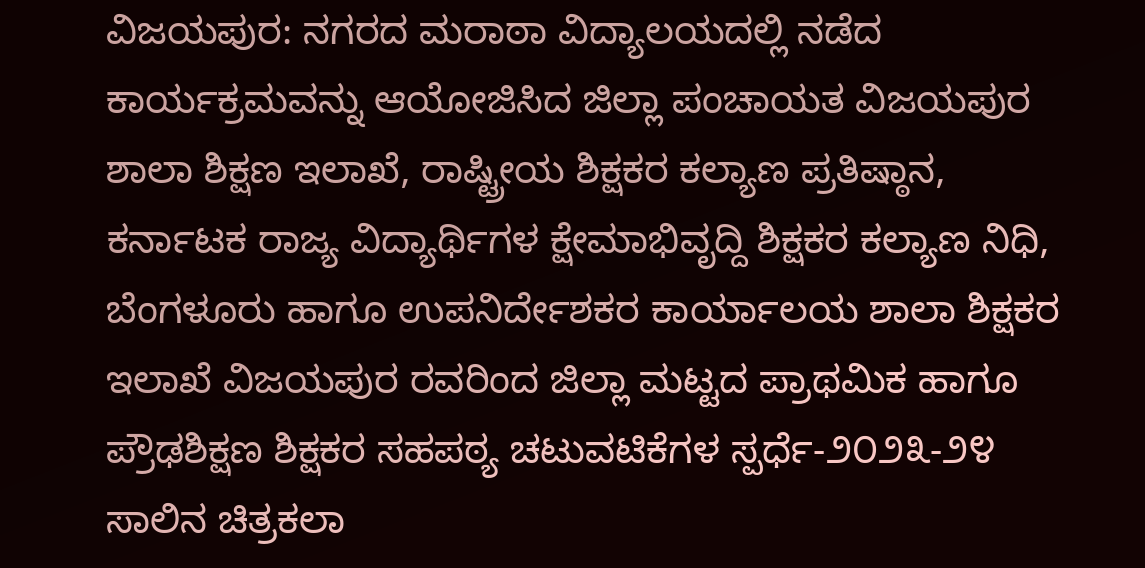ವಿಜಯಪುರ: ನಗರದ ಮರಾಠಾ ವಿದ್ಯಾಲಯದಲ್ಲಿ ನಡೆದ ಕಾರ್ಯಕ್ರಮವನ್ನು ಆಯೋಜಿಸಿದ ಜಿಲ್ಲಾ ಪಂಚಾಯತ ವಿಜಯಪುರ ಶಾಲಾ ಶಿಕ್ಷಣ ಇಲಾಖೆ, ರಾಷ್ಟ್ರೀಯ ಶಿಕ್ಷಕರ ಕಲ್ಯಾಣ ಪ್ರತಿಷ್ಠಾನ, ಕರ್ನಾಟಕ ರಾಜ್ಯ ವಿದ್ಯಾರ್ಥಿಗಳ ಕ್ಷೇಮಾಭಿವೃದ್ದಿ ಶಿಕ್ಷಕರ ಕಲ್ಯಾಣ ನಿಧಿ, ಬೆಂಗಳೂರು ಹಾಗೂ ಉಪನಿರ್ದೇಶಕರ ಕಾರ್ಯಾಲಯ ಶಾಲಾ ಶಿಕ್ಷಕರ ಇಲಾಖೆ ವಿಜಯಪುರ ರವರಿಂದ ಜಿಲ್ಲಾ ಮಟ್ಟದ ಪ್ರಾಥಮಿಕ ಹಾಗೂ ಪ್ರೌಢಶಿಕ್ಷಣ ಶಿಕ್ಷಕರ ಸಹಪಠ್ಯ ಚಟುವಟಿಕೆಗಳ ಸ್ಪರ್ಧೆ-೨೦೨೩-೨೪ ಸಾಲಿನ ಚಿತ್ರಕಲಾ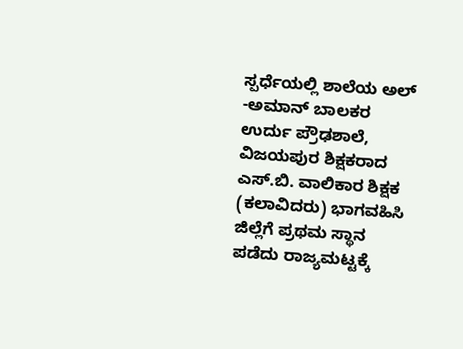ಸ್ಪರ್ಧೆಯಲ್ಲಿ ಶಾಲೆಯ ಅಲ್ -ಅಮಾನ್ ಬಾಲಕರ ಉರ್ದು ಪ್ರೌಢಶಾಲೆ, ವಿಜಯಪುರ ಶಿಕ್ಷಕರಾದ ಎಸ್.ಬಿ. ವಾಲಿಕಾರ ಶಿಕ್ಷಕ (ಕಲಾವಿದರು) ಭಾಗವಹಿಸಿ ಜಿಲ್ಲೆಗೆ ಪ್ರಥಮ ಸ್ಥಾನ ಪಡೆದು ರಾಜ್ಯಮಟ್ಟಕ್ಕೆ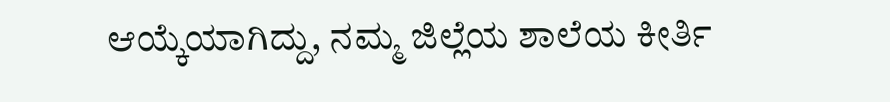ಆಯ್ಕೆಯಾಗಿದ್ದು, ನಮ್ಮ ಜಿಲ್ಲೆಯ ಶಾಲೆಯ ಕೀರ್ತಿ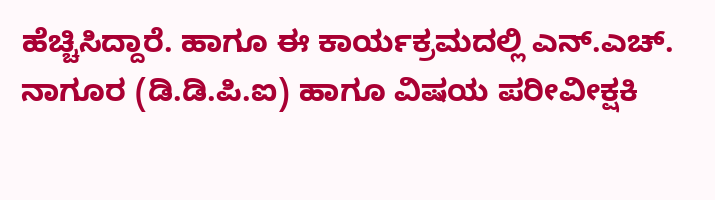ಹೆಚ್ಚಿಸಿದ್ದಾರೆ. ಹಾಗೂ ಈ ಕಾರ್ಯಕ್ರಮದಲ್ಲಿ ಎನ್.ಎಚ್. ನಾಗೂರ (ಡಿ.ಡಿ.ಪಿ.ಐ) ಹಾಗೂ ವಿಷಯ ಪರೀವೀಕ್ಷಕಿ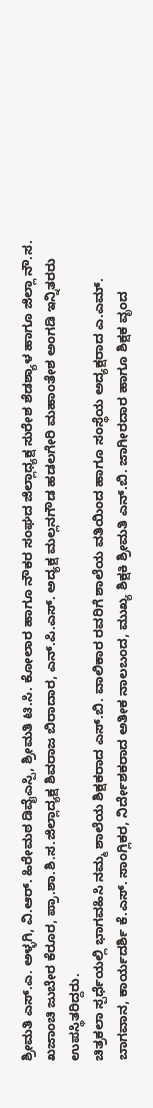ಶ್ರೀಮತಿ ಎಸ್.ಎ. ಅಳ್ಳಗಿ, ವಿ.ಆರ್. ಹಿರೇಮಠ ಡಿವೈಎಸ್ಪಿ, ಶ್ರೀಮತಿ ಟಿ.ಸಿ. ಕೋಲಾರ ಹಾಗೂ ನೌಕರ ಸಂಘದ ಜಿಲ್ಲಾಧ್ಯಕ್ಷ ಸುರೇಶ ಶೆಡಶ್ಯಾಳ ಹಾಗೂ ಜಿಲ್ಲಾ ನೌ.ಸ. ಖಜಾಂಚಿ ಜುಬೇರ ಕೆರೂರ, ಪ್ರಾ.ಶಾ.ಶಿ.ಸ.ಜಿಲ್ಲಾದ್ಯಕ್ಷ ಶಿವರಾಜ ಬಿರಾದಾರ, ಎನ್.ಪಿ.ಎಸ್. ಅದ್ಯಕ್ಷ ಮಲ್ಲನಗೌಡ ಹಡಲಗೇರಿ ಮಹಾಂತೇಶ ಅಂಗಡಿ ಇನ್ನಿತರರು ಉಪಸ್ಥಿತರಿದ್ದರು.
ಚಿತ್ರಕಲಾ ಸ್ಪರ್ಧೆಯಲ್ಲಿ ಭಾಗವಹಿಸಿ ನಮ್ಮ ಶಾಲೆಯ ಶಿಕ್ಷಕರಾದ ಎಸ್.ಬಿ. ವಾಲಿಕಾರ ರವರಿಗೆ ಶಾಲೆಯ ವತಿಯಿಂದ ಹಾಗೂ ಸಂಸ್ಥೆಯ ಅದ್ಯಕ್ಷರಾದ ಎ.ಎಮ್. ಬಾಗವಾನ, ಕಾರ್ಯದರ್ಶಿ ಕೆ.ಎಸ್. ಸಾಂಗ್ಲಿಕರ, ನಿರ್ದೇಶಕರಾದ ಅತೀಕ ನಾಲಬಂದ, ಮುಖ್ಯ ಶಿಕ್ಷಕಿ ಶ್ರೀಮತಿ ಎನ್.ಬಿ. ಜಾಗೀರದಾರ ಹಾಗೂ ಶಿಕ್ಷಕ ವೃಂದ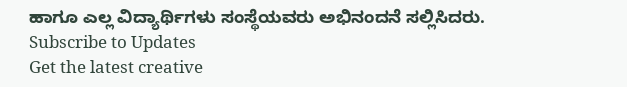ಹಾಗೂ ಎಲ್ಲ ವಿದ್ಯಾರ್ಥಿಗಳು ಸಂಸ್ಥೆಯವರು ಅಭಿನಂದನೆ ಸಲ್ಲಿಸಿದರು.
Subscribe to Updates
Get the latest creative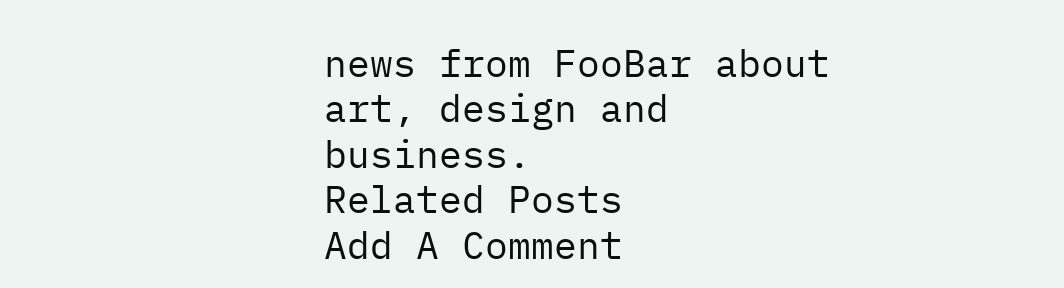news from FooBar about art, design and business.
Related Posts
Add A Comment